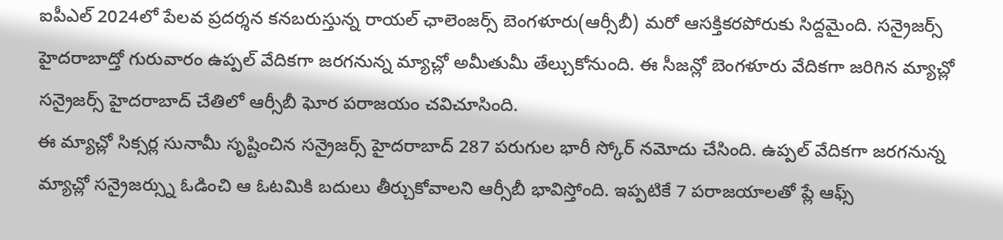ఐపీఎల్ 2024లో పేలవ ప్రదర్శన కనబరుస్తున్న రాయల్ ఛాలెంజర్స్ బెంగళూరు(ఆర్సీబీ) మరో ఆసక్తికరపోరుకు సిద్దమైంది. సన్రైజర్స్ హైదరాబాద్తో గురువారం ఉప్పల్ వేదికగా జరగనున్న మ్యాచ్లో అమీతుమీ తేల్చుకోనుంది. ఈ సీజన్లో బెంగళూరు వేదికగా జరిగిన మ్యాచ్లో సన్రైజర్స్ హైదరాబాద్ చేతిలో ఆర్సీబీ ఘోర పరాజయం చవిచూసింది.
ఈ మ్యాచ్లో సిక్సర్ల సునామీ సృష్టించిన సన్రైజర్స్ హైదరాబాద్ 287 పరుగుల భారీ స్కోర్ నమోదు చేసింది. ఉప్పల్ వేదికగా జరగనున్న మ్యాచ్లో సన్రైజర్స్ను ఓడించి ఆ ఓటమికి బదులు తీర్చుకోవాలని ఆర్సీబీ భావిస్తోంది. ఇప్పటికే 7 పరాజయాలతో ప్లే ఆఫ్స్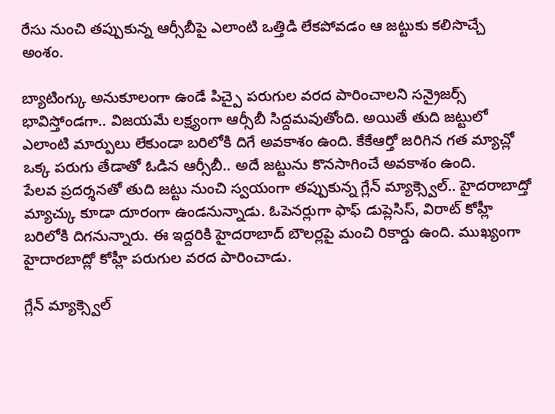రేసు నుంచి తప్పుకున్న ఆర్సీబీపై ఎలాంటి ఒత్తిడి లేకపోవడం ఆ జట్టుకు కలిసొచ్చే అంశం.

బ్యాటింగ్కు అనుకూలంగా ఉండే పిచ్పై పరుగుల వరద పారించాలని సన్రైజర్స్ భావిస్తోండగా.. విజయమే లక్ష్యంగా ఆర్సీబీ సిద్దమవుతోంది. అయితే తుది జట్టులో ఎలాంటి మార్పులు లేకుండా బరిలోకి దిగే అవకాశం ఉంది. కేకేఆర్తో జరిగిన గత మ్యాచ్లో ఒక్క పరుగు తేడాతో ఓడిన ఆర్సీబీ.. అదే జట్టును కొనసాగించే అవకాశం ఉంది.
పేలవ ప్రదర్శనతో తుది జట్టు నుంచి స్వయంగా తప్పుకున్న గ్లేన్ మ్యాక్స్వెల్.. హైదరాబాద్తో మ్యాచ్కు కూడా దూరంగా ఉండనున్నాడు. ఓపెనర్లుగా ఫాఫ్ డుప్లెసిస్, విరాట్ కోహ్లీ బరిలోకి దిగనున్నారు. ఈ ఇద్దరికి హైదరాబాద్ బౌలర్లపై మంచి రికార్డు ఉంది. ముఖ్యంగా హైదారబాద్లో కోహ్లీ పరుగుల వరద పారించాడు.

గ్లేన్ మ్యాక్స్వెల్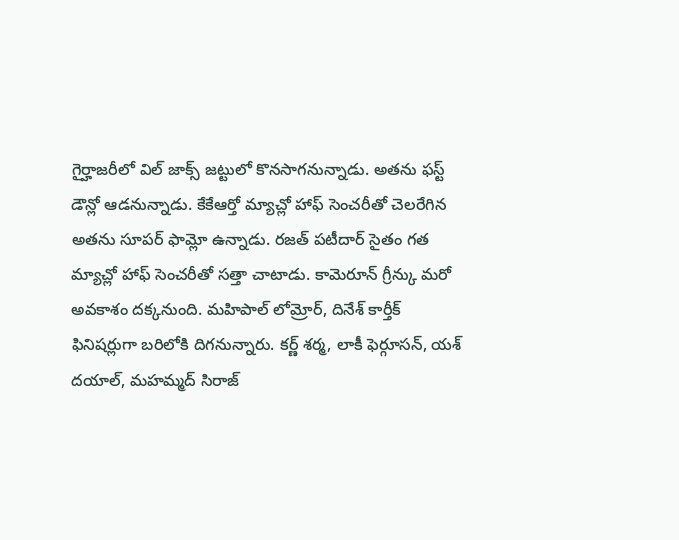గైర్హాజరీలో విల్ జాక్స్ జట్టులో కొనసాగనున్నాడు. అతను ఫస్ట్ డౌన్లో ఆడనున్నాడు. కేకేఆర్తో మ్యాచ్లో హాఫ్ సెంచరీతో చెలరేగిన అతను సూపర్ ఫామ్లో ఉన్నాడు. రజత్ పటీదార్ సైతం గత మ్యాచ్లో హాఫ్ సెంచరీతో సత్తా చాటాడు. కామెరూన్ గ్రీన్కు మరో అవకాశం దక్కనుంది. మహిపాల్ లోమ్రోర్, దినేశ్ కార్తీక్ ఫినిషర్లుగా బరిలోకి దిగనున్నారు. కర్ణ్ శర్మ, లాకీ ఫెర్గూసన్, యశ్ దయాల్, మహమ్మద్ సిరాజ్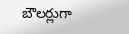బౌలర్లుగా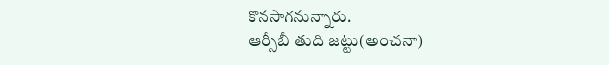కొనసాగనున్నారు.
ఆర్సీబీ తుది జట్టు(అంచనా)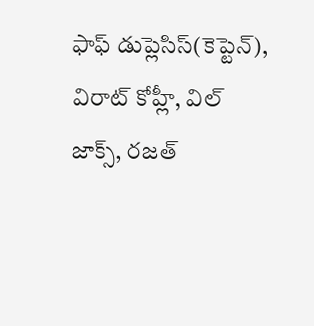ఫాఫ్ డుప్లెసిస్(కెప్టెన్), విరాట్ కోహ్లీ, విల్ జాక్స్, రజత్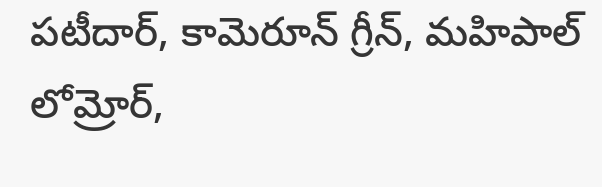పటీదార్, కామెరూన్ గ్రీన్, మహిపాల్ లోమ్రోర్,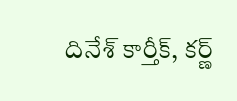దినేశ్ కార్తీక్, కర్ణ్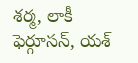శర్మ, లాకీ ఫెర్గూసన్, యశ్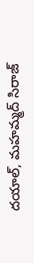దయాల్, మహమ్మద్ సిరాజ్